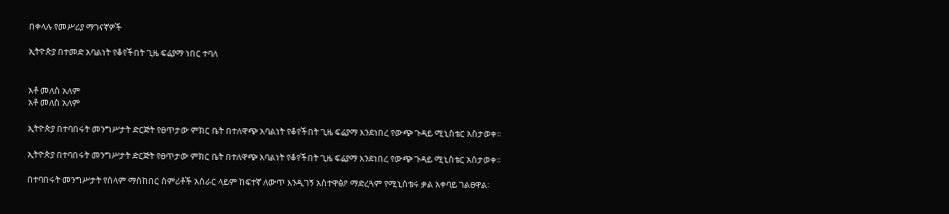በቀላሉ የመሥሪያ ማገናኛዎች

ኢትዮጵያ በተመድ አባልነት የቆየችበት ጊዜ ፍሬያማ ነበር ተባለ


አቶ መለስ አለም
አቶ መለስ አለም

ኢትዮጵያ በተባበሩት መንግሥታት ድርጅት የፀጥታው ምክር ቤት በተለዋጭ አባልነት የቆየችበት ጊዜ ፍሬያማ እንደነበረ የውጭ ጉዳይ ሚኒስቴር አስታወቀ፡፡

ኢትዮጵያ በተባበሩት መንግሥታት ድርጅት የፀጥታው ምክር ቤት በተለዋጭ አባልነት የቆየችበት ጊዜ ፍሬያማ እንደነበረ የውጭ ጉዳይ ሚኒስቴር አስታወቀ፡፡

በተባበሩት መንግሥታት የሰላም ማስከበር ስምሪቶች አሰራር ላይም ከፍተኛ ለውጥ እንዲገኝ አስተዋፅዖ ማድረጓም የሚኒስቴሩ ቃል አቀባይ ገልፀዋል፡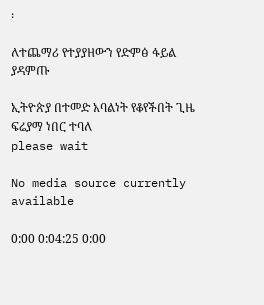፡

ለተጨማሪ የተያያዘውን የድምፅ ፋይል ያዳምጡ

ኢትዮጵያ በተመድ አባልነት የቆየችበት ጊዜ ፍሬያማ ነበር ተባለ
please wait

No media source currently available

0:00 0:04:25 0:00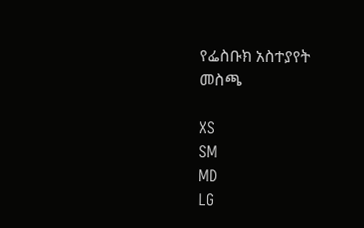የፌስቡክ አስተያየት መስጫ

XS
SM
MD
LG